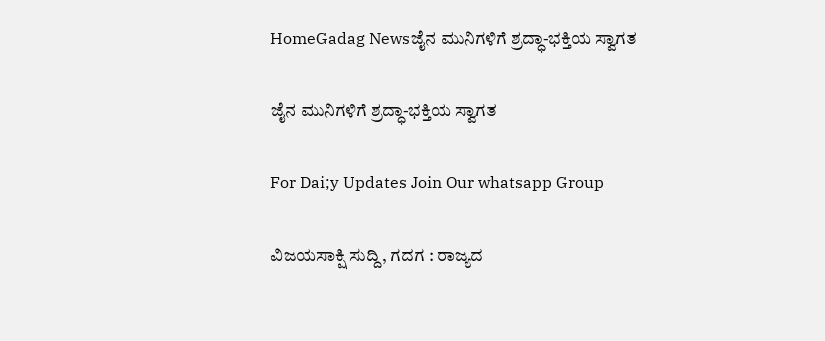HomeGadag Newsಜೈನ ಮುನಿಗಳಿಗೆ ಶ್ರದ್ಧಾ-ಭಕ್ತಿಯ ಸ್ವಾಗತ

ಜೈನ ಮುನಿಗಳಿಗೆ ಶ್ರದ್ಧಾ-ಭಕ್ತಿಯ ಸ್ವಾಗತ

For Dai;y Updates Join Our whatsapp Group

ವಿಜಯಸಾಕ್ಷಿ ಸುದ್ದಿ, ಗದಗ : ರಾಜ್ಯದ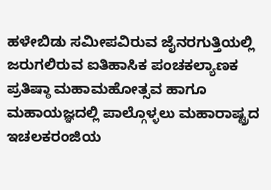ಹಳೇಬಿಡು ಸಮೀಪವಿರುವ ಜೈನರಗುತ್ತಿಯಲ್ಲಿ ಜರುಗಲಿರುವ ಐತಿಹಾಸಿಕ ಪಂಚಕಲ್ಯಾಣಕ  ಪ್ರತಿಷ್ಠಾ ಮಹಾಮಹೋತ್ಸವ ಹಾಗೂ ಮಹಾಯಜ್ಞದಲ್ಲಿ ಪಾಲ್ಗೊಳ್ಳಲು ಮಹಾರಾಷ್ಟ್ರದ ಇಚಲಕರಂಜಿಯ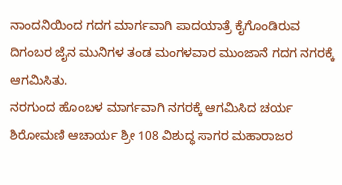ನಾಂದನಿಯಿಂದ ಗದಗ ಮಾರ್ಗವಾಗಿ ಪಾದಯಾತ್ರೆ ಕೈಗೊಂಡಿರುವ ದಿಗಂಬರ ಜೈನ ಮುನಿಗಳ ತಂಡ ಮಂಗಳವಾರ ಮುಂಜಾನೆ ಗದಗ ನಗರಕ್ಕೆ ಆಗಮಿಸಿತು.
ನರಗುಂದ ಹೊಂಬಳ ಮಾರ್ಗವಾಗಿ ನಗರಕ್ಕೆ ಆಗಮಿಸಿದ ಚರ್ಯ ಶಿರೋಮಣಿ ಆಚಾರ್ಯ ಶ್ರೀ 108 ವಿಶುದ್ಧ ಸಾಗರ ಮಹಾರಾಜರ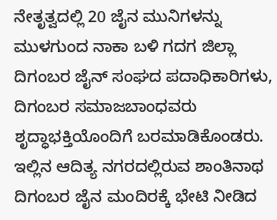ನೇತೃತ್ವದಲ್ಲಿ 20 ಜೈನ ಮುನಿಗಳನ್ನು ಮುಳಗುಂದ ನಾಕಾ ಬಳಿ ಗದಗ ಜಿಲ್ಲಾ ದಿಗಂಬರ ಜೈನ್ ಸಂಘದ ಪದಾಧಿಕಾರಿಗಳು, ದಿಗಂಬರ ಸಮಾಜಬಾಂಧವರು ಶೃದ್ಧಾಭಕ್ತಿಯೊಂದಿಗೆ ಬರಮಾಡಿಕೊಂಡರು.
ಇಲ್ಲಿನ ಆದಿತ್ಯ ನಗರದಲ್ಲಿರುವ ಶಾಂತಿನಾಥ ದಿಗಂಬರ ಜೈನ ಮಂದಿರಕ್ಕೆ ಭೇಟಿ ನೀಡಿದ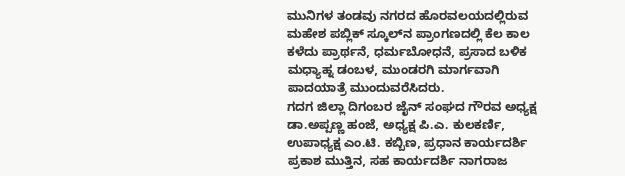ಮುನಿಗಳ ತಂಡವು ನಗರದ ಹೊರವಲಯದಲ್ಲಿರುವ ಮಹೇಶ ಪಬ್ಲಿಕ್ ಸ್ಕೂಲ್‌ನ ಪ್ರಾಂಗಣದಲ್ಲಿ ಕೆಲ ಕಾಲ ಕಳೆದು ಪ್ರಾರ್ಥನೆ, ಧರ್ಮಬೋಧನೆ, ಪ್ರಸಾದ ಬಳಿಕ ಮಧ್ಯಾಹ್ನ ಡಂಬಳ, ಮುಂಡರಗಿ ಮಾರ್ಗವಾಗಿ ಪಾದಯಾತ್ರೆ ಮುಂದುವರೆಸಿದರು.
ಗದಗ ಜಿಲ್ಲಾ ದಿಗಂಬರ ಜೈನ್ ಸಂಘದ ಗೌರವ ಅಧ್ಯಕ್ಷ ಡಾ.ಅಪ್ಪಣ್ಣ ಹಂಜೆ, ಅಧ್ಯಕ್ಷ ಪಿ.ಎ. ಕುಲಕರ್ಣಿ, ಉಪಾಧ್ಯಕ್ಷ ಎಂ.ಟಿ. ಕಬ್ಬಿಣ, ಪ್ರಧಾನ ಕಾರ್ಯದರ್ಶಿ ಪ್ರಕಾಶ ಮುತ್ತಿನ, ಸಹ ಕಾರ್ಯದರ್ಶಿ ನಾಗರಾಜ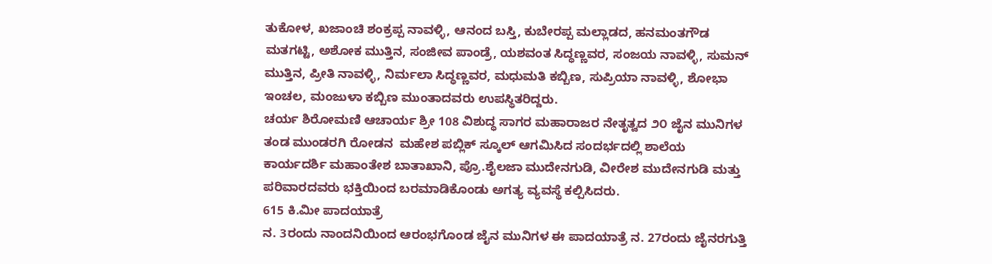ತುಕೋಳ, ಖಜಾಂಚಿ ಶಂಕ್ರಪ್ಪ ನಾವಳ್ಳಿ, ಆನಂದ ಬಸ್ತಿ, ಕುಬೇರಪ್ಪ ಮಲ್ಲಾಡದ, ಹನಮಂತಗೌಡ ಮತಗಟ್ಟಿ, ಅಶೋಕ ಮುತ್ತಿನ, ಸಂಜೀವ ಪಾಂಡ್ರೆ, ಯಶವಂತ ಸಿದ್ಧಣ್ಣವರ, ಸಂಜಯ ನಾವಳ್ಳಿ, ಸುಮನ್ ಮುತ್ತಿನ, ಪ್ರೀತಿ ನಾವಳ್ಳಿ, ನಿರ್ಮಲಾ ಸಿದ್ಧಣ್ಣವರ, ಮಧುಮತಿ ಕಬ್ಬಿಣ, ಸುಪ್ರಿಯಾ ನಾವಳ್ಳಿ, ಶೋಭಾ ಇಂಚಲ, ಮಂಜುಳಾ ಕಬ್ಬಿಣ ಮುಂತಾದವರು ಉಪಸ್ಥಿತರಿದ್ದರು.
ಚರ್ಯ ಶಿರೋಮಣಿ ಆಚಾರ್ಯ ಶ್ರೀ 108 ವಿಶುದ್ಧ ಸಾಗರ ಮಹಾರಾಜರ ನೇತೃತ್ವದ ೨೦ ಜೈನ ಮುನಿಗಳ ತಂಡ ಮುಂಡರಗಿ ರೋಡನ  ಮಹೇಶ ಪಬ್ಲಿಕ್ ಸ್ಕೂಲ್ ಆಗಮಿಸಿದ ಸಂದರ್ಭದಲ್ಲಿ ಶಾಲೆಯ ಕಾರ್ಯದರ್ಶಿ ಮಹಾಂತೇಶ ಬಾತಾಖಾನಿ, ಪ್ರೊ.ಶೈಲಜಾ ಮುದೇನಗುಡಿ, ವೀರೇಶ ಮುದೇನಗುಡಿ ಮತ್ತು ಪರಿವಾರದವರು ಭಕ್ತಿಯಿಂದ ಬರಮಾಡಿಕೊಂಡು ಅಗತ್ಯ ವ್ಯವಸ್ಥೆ ಕಲ್ಪಿಸಿದರು.
615 ಕಿ.ಮೀ ಪಾದಯಾತ್ರೆ
ನ. 3ರಂದು ನಾಂದನಿಯಿಂದ ಆರಂಭಗೊಂಡ ಜೈನ ಮುನಿಗಳ ಈ ಪಾದಯಾತ್ರೆ ನ. 27ರಂದು ಜೈನರಗುತ್ತಿ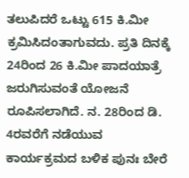ತಲುಪಿದರೆ ಒಟ್ಟು 615 ಕಿ.ಮೀ ಕ್ರಮಿಸಿದಂತಾಗುವದು. ಪ್ರತಿ ದಿನಕ್ಕೆ 24ರಿಂದ 26 ಕಿ.ಮೀ ಪಾದಯಾತ್ರೆ ಜರುಗಿಸುವಂತೆ ಯೋಜನೆ ರೂಪಿಸಲಾಗಿದೆ. ನ. 28ರಿಂದ ಡಿ. 4ರವರೆಗೆ ನಡೆಯುವ ಕಾರ್ಯಕ್ರಮದ ಬಳಿಕ ಪುನಃ ಬೇರೆ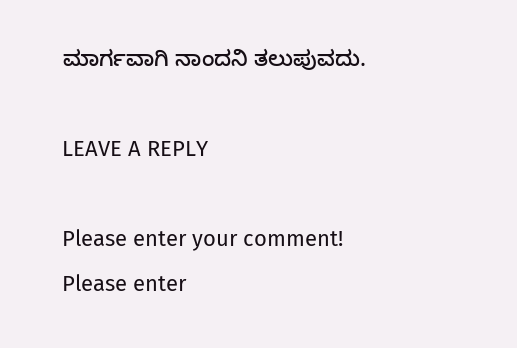ಮಾರ್ಗವಾಗಿ ನಾಂದನಿ ತಲುಪುವದು.

LEAVE A REPLY

Please enter your comment!
Please enter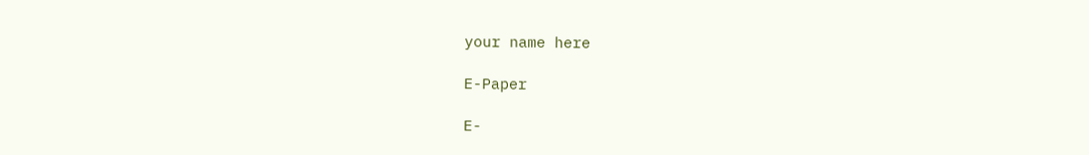your name here

E-Paper

E-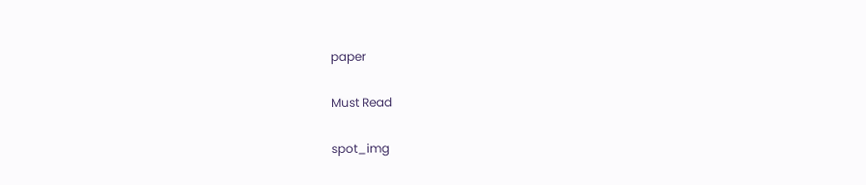paper

Must Read

spot_img